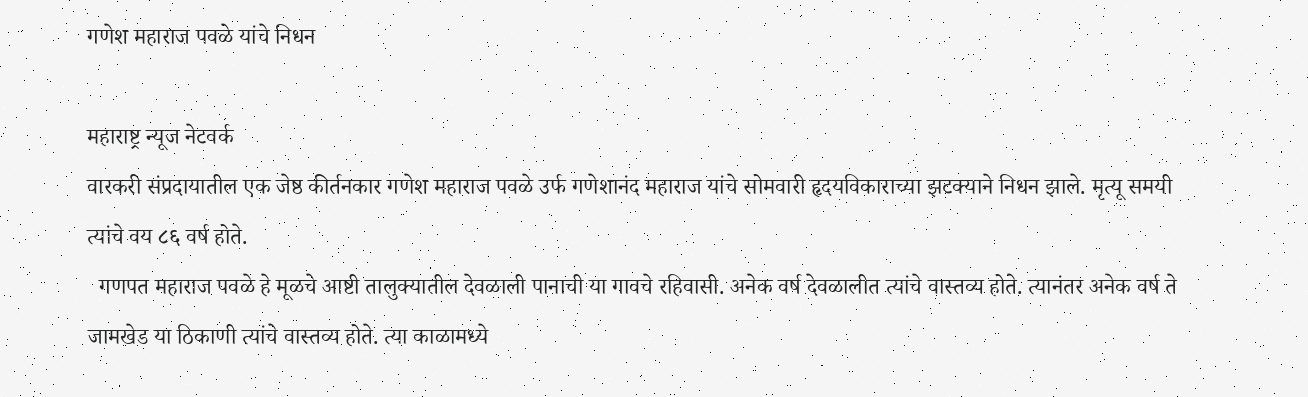गणेश महाराज पवळे यांचे निधन

महाराष्ट्र न्यूज नेटवर्क
वारकरी संप्रदायातील एक जेष्ठ कीर्तनकार गणेश महाराज पवळे उर्फ गणेशानंद महाराज यांचे सोमवारी हृदयविकाराच्या झटक्याने निधन झाले. मृत्यू समयी त्यांचे वय ८६ वर्ष होते.
  गणपत महाराज पवळे हे मूळचे आष्टी तालुक्यातील देवळाली पानाची या गावचे रहिवासी. अनेक वर्ष देवळालीत त्यांचे वास्तव्य होते. त्यानंतर अनेक वर्ष ते जामखेड या ठिकाणी त्यांचे वास्तव्य होते. त्या काळामध्ये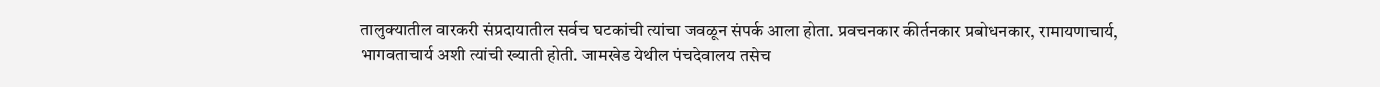तालुक्यातील वारकरी संप्रदायातील सर्वच घटकांची त्यांचा जवळून संपर्क आला होता. प्रवचनकार कीर्तनकार प्रबोधनकार, रामायणाचार्य, भागवताचार्य अशी त्यांची ख्याती होती. जामखेड येथील पंचदेवालय तसेच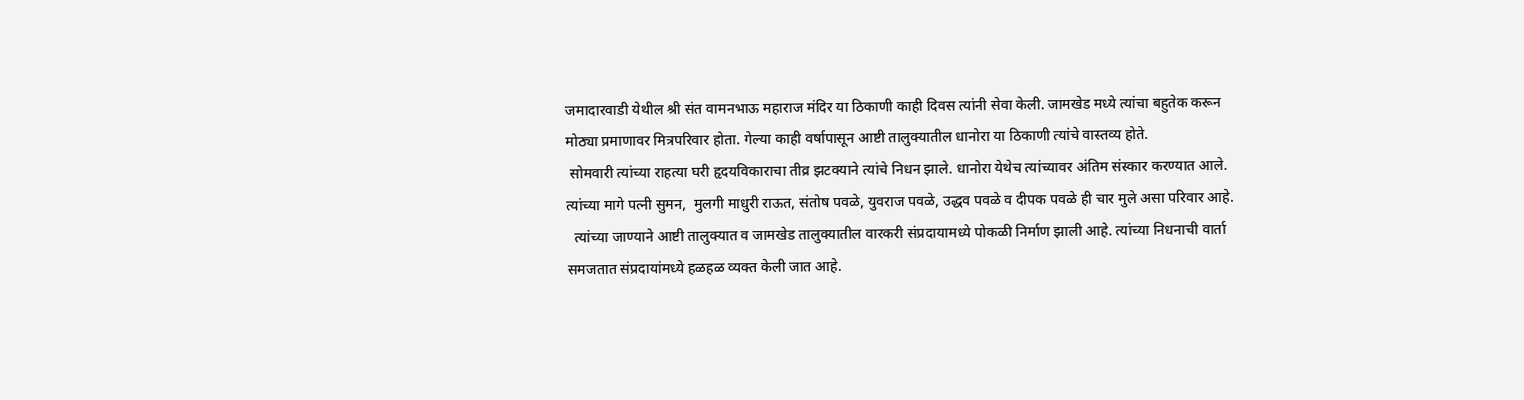जमादारवाडी येथील श्री संत वामनभाऊ महाराज मंदिर या ठिकाणी काही दिवस त्यांनी सेवा केली. जामखेड मध्ये त्यांचा बहुतेक करून मोठ्या प्रमाणावर मित्रपरिवार होता. गेल्या काही वर्षापासून आष्टी तालुक्यातील धानोरा या ठिकाणी त्यांचे वास्तव्य होते.
 सोमवारी त्यांच्या राहत्या घरी हृदयविकाराचा तीव्र झटक्याने त्यांचे निधन झाले. धानोरा येथेच त्यांच्यावर अंतिम संस्कार करण्यात आले. त्यांच्या मागे पत्नी सुमन,  मुलगी माधुरी राऊत, संतोष पवळे, युवराज पवळे, उद्धव पवळे व दीपक पवळे ही चार मुले असा परिवार आहे.
  त्यांच्या जाण्याने आष्टी तालुक्यात व जामखेड तालुक्यातील वारकरी संप्रदायामध्ये पोकळी निर्माण झाली आहे. त्यांच्या निधनाची वार्ता समजतात संप्रदायांमध्ये हळहळ व्यक्त केली जात आहे.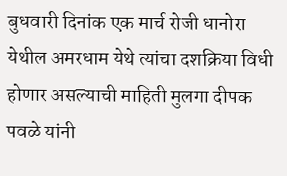बुधवारी दिनांक एक मार्च रोजी धानोरा येथील अमरधाम येथे त्यांचा दशक्रिया विधी होणार असल्याची माहिती मुलगा दीपक पवळे यांनी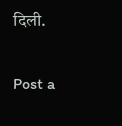दिली.

Post a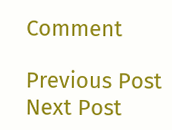Comment

Previous Post Next Post